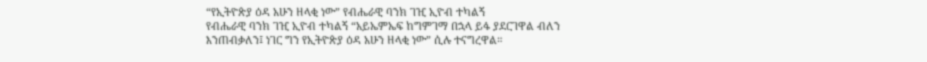“የኢትዮጵያ ዕዳ አሁን ዘላቂ ነው” የብሔራዊ ባንክ ገዢ ኢዮብ ተካልኝ
የብሔራዊ ባንክ ገዢ ኢዮብ ተካልኝ “አይኤምኤፍ ከግምገማ በኋላ ይፋ ያደርገዋል ብለን እንጠብቃለን፤ ነገር ግን የኢትዮጵያ ዕዳ አሁን ዘላቂ ነው” ሲሉ ተናግረዋል።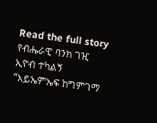Read the full story
የብሔራዊ ባንክ ገዢ ኢዮብ ተካልኝ “አይኤምኤፍ ከግምገማ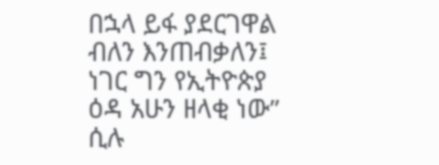በኋላ ይፋ ያደርገዋል ብለን እንጠብቃለን፤ ነገር ግን የኢትዮጵያ ዕዳ አሁን ዘላቂ ነው” ሲሉ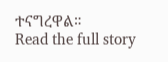ተናግረዋል።
Read the full story